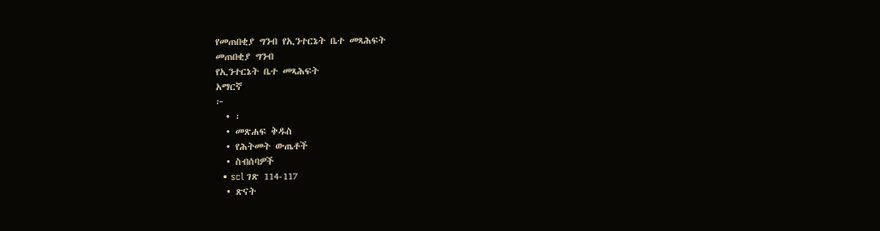የመጠበቂያ ግንብ የኢንተርኔት ቤተ መጻሕፍት
መጠበቂያ ግንብ
የኢንተርኔት ቤተ መጻሕፍት
አማርኛ
፦
  • ፡
  • መጽሐፍ ቅዱስ
  • የሕትመት ውጤቶች
  • ስብሰባዎች
  • scl ገጽ 114-117
  • ጽናት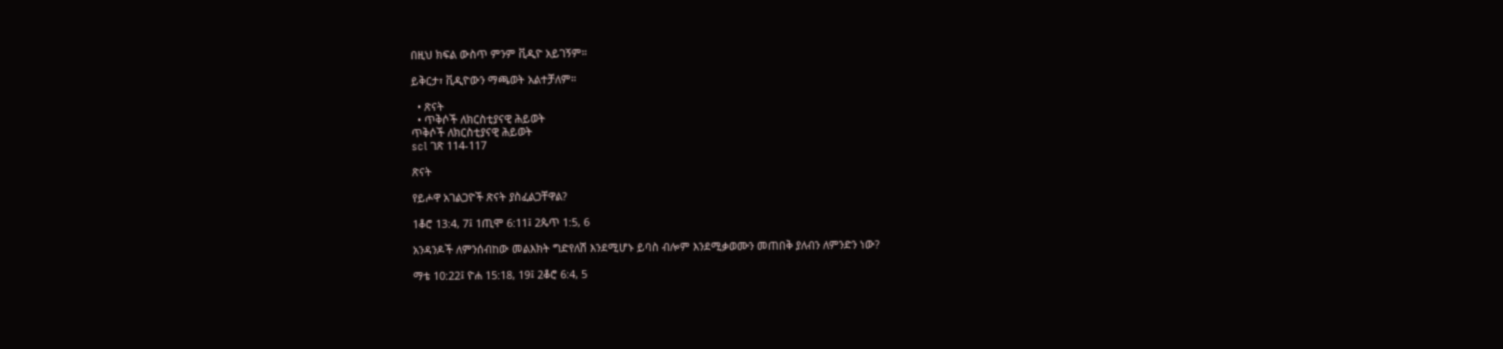በዚህ ክፍል ውስጥ ምንም ቪዲዮ አይገኝም።

ይቅርታ፣ ቪዲዮውን ማጫወት አልተቻለም።

  • ጽናት
  • ጥቅሶች ለክርስቲያናዊ ሕይወት
ጥቅሶች ለክርስቲያናዊ ሕይወት
scl ገጽ 114-117

ጽናት

የይሖዋ አገልጋዮች ጽናት ያስፈልጋቸዋል?

1ቆሮ 13:4, 7፤ 1ጢሞ 6:11፤ 2ጴጥ 1:5, 6

አንዳንዶች ለምንሰብከው መልእክት ግድየለሽ እንደሚሆኑ ይባስ ብሎም እንደሚቃወሙን መጠበቅ ያለብን ለምንድን ነው?

ማቴ 10:22፤ ዮሐ 15:18, 19፤ 2ቆሮ 6:4, 5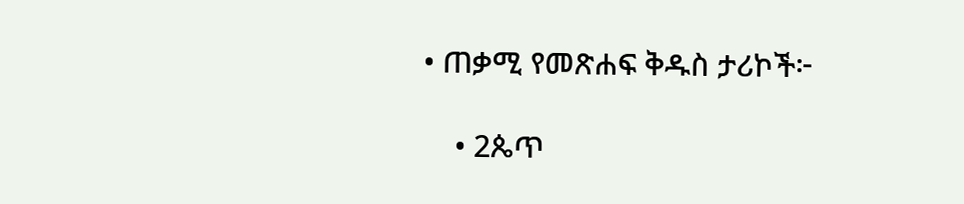• ጠቃሚ የመጽሐፍ ቅዱስ ታሪኮች፦

    • 2ጴጥ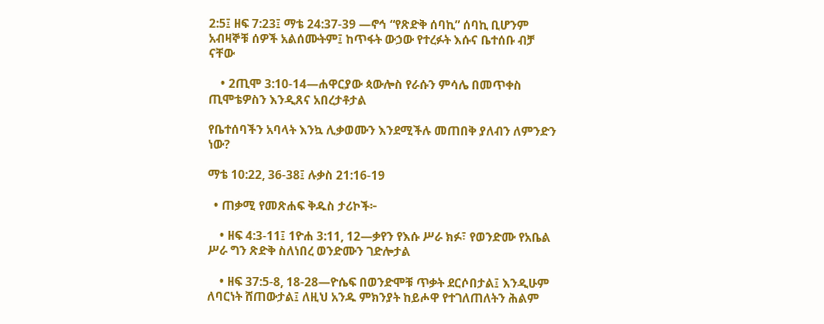2:5፤ ዘፍ 7:23፤ ማቴ 24:37-39 —ኖኅ “የጽድቅ ሰባኪ” ሰባኪ ቢሆንም አብዛኞቹ ሰዎች አልሰሙትም፤ ከጥፋት ውኃው የተረፉት እሱና ቤተሰቡ ብቻ ናቸው

    • 2ጢሞ 3:10-14—ሐዋርያው ጳውሎስ የራሱን ምሳሌ በመጥቀስ ጢሞቴዎስን እንዲጸና አበረታቶታል

የቤተሰባችን አባላት እንኳ ሊቃወሙን እንደሚችሉ መጠበቅ ያለብን ለምንድን ነው?

ማቴ 10:22, 36-38፤ ሉቃስ 21:16-19

  • ጠቃሚ የመጽሐፍ ቅዱስ ታሪኮች፦

    • ዘፍ 4:3-11፤ 1ዮሐ 3:11, 12—ቃየን የእሱ ሥራ ክፉ፣ የወንድሙ የአቤል ሥራ ግን ጽድቅ ስለነበረ ወንድሙን ገድሎታል

    • ዘፍ 37:5-8, 18-28—ዮሴፍ በወንድሞቹ ጥቃት ደርሶበታል፤ እንዲሁም ለባርነት ሸጠውታል፤ ለዚህ አንዱ ምክንያት ከይሖዋ የተገለጠለትን ሕልም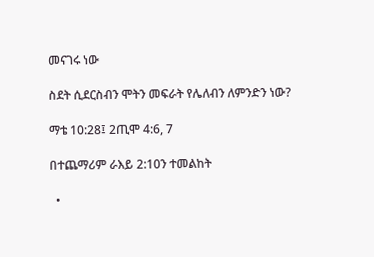መናገሩ ነው

ስደት ሲደርስብን ሞትን መፍራት የሌለብን ለምንድን ነው?

ማቴ 10:28፤ 2ጢሞ 4:6, 7

በተጨማሪም ራእይ 2:10ን ተመልከት

  •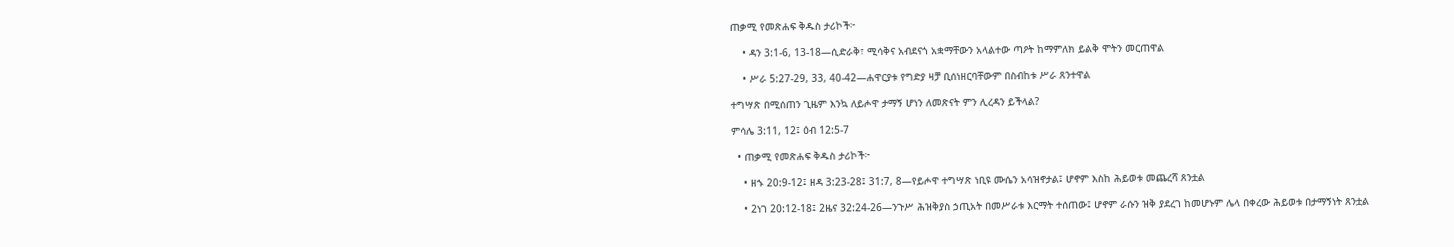ጠቃሚ የመጽሐፍ ቅዱስ ታሪኮች፦

    • ዳን 3:1-6, 13-18—ሲድራቅ፣ ሚሳቅና አብደናጎ አቋማቸውን አላልተው ጣዖት ከማምለክ ይልቅ ሞትን መርጠዋል

    • ሥራ 5:27-29, 33, 40-42—ሐዋርያቱ የግድያ ዛቻ ቢሰነዘርባቸውም በስብከቱ ሥራ ጸንተዋል

ተግሣጽ በሚሰጠን ጊዜም እንኳ ለይሖዋ ታማኝ ሆነን ለመጽናት ምን ሊረዳን ይችላል?

ምሳሌ 3:11, 12፤ ዕብ 12:5-7

  • ጠቃሚ የመጽሐፍ ቅዱስ ታሪኮች፦

    • ዘኁ 20:9-12፤ ዘዳ 3:23-28፤ 31:7, 8—የይሖዋ ተግሣጽ ነቢዩ ሙሴን አሳዝኖታል፤ ሆኖም እስከ ሕይወቱ መጨረሻ ጸንቷል

    • 2ነገ 20:12-18፤ 2ዜና 32:24-26—ንጉሥ ሕዝቅያስ ኃጢአት በመሥራቱ እርማት ተሰጠው፤ ሆኖም ራሱን ዝቅ ያደረገ ከመሆኑም ሌላ በቀረው ሕይወቱ በታማኝነት ጸንቷል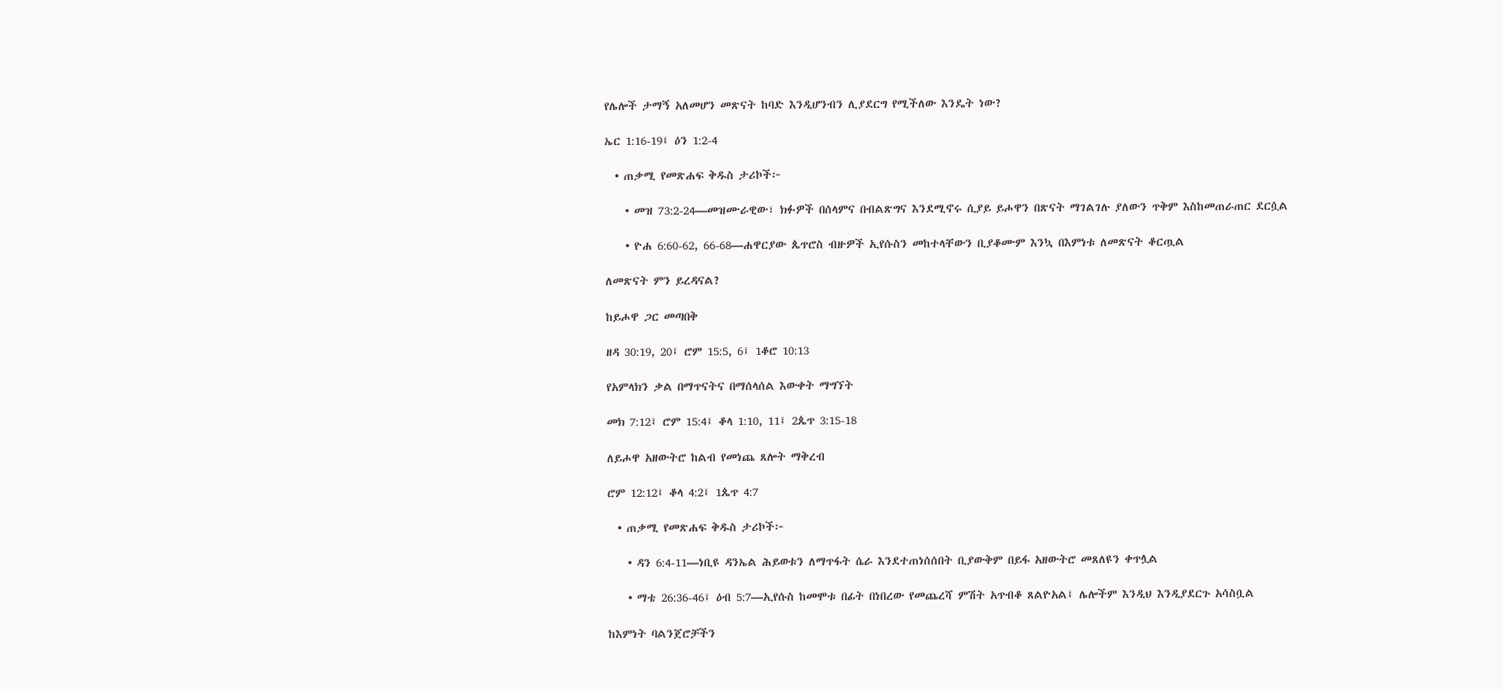የሌሎች ታማኝ አለመሆን መጽናት ከባድ እንዲሆንብን ሊያደርግ የሚችለው እንዴት ነው?

ኤር 1:16-19፤ ዕን 1:2-4

  • ጠቃሚ የመጽሐፍ ቅዱስ ታሪኮች፦

    • መዝ 73:2-24—መዝሙራዊው፣ ክፉዎች በሰላምና በብልጽግና እንደሚኖሩ ሲያይ ይሖዋን በጽናት ማገልገሉ ያለውን ጥቅም እስከመጠራጠር ደርሷል

    • ዮሐ 6:60-62, 66-68—ሐዋርያው ጴጥሮስ ብዙዎች ኢየሱስን መከተላቸውን ቢያቆሙም እንኳ በእምነቱ ለመጽናት ቆርጧል

ለመጽናት ምን ይረዳናል?

ከይሖዋ ጋር መጣበቅ

ዘዳ 30:19, 20፤ ሮም 15:5, 6፤ 1ቆሮ 10:13

የአምላክን ቃል በማጥናትና በማሰላሰል እውቀት ማግኘት

መክ 7:12፤ ሮም 15:4፤ ቆላ 1:10, 11፤ 2ጴጥ 3:15-18

ለይሖዋ አዘውትሮ ከልብ የመነጨ ጸሎት ማቅረብ

ሮም 12:12፤ ቆላ 4:2፤ 1ጴጥ 4:7

  • ጠቃሚ የመጽሐፍ ቅዱስ ታሪኮች፦

    • ዳን 6:4-11—ነቢዩ ዳንኤል ሕይወቱን ለማጥፋት ሴራ እንደተጠነሰሰበት ቢያውቅም በይፋ አዘውትሮ መጸለዩን ቀጥሏል

    • ማቴ 26:36-46፤ ዕብ 5:7—ኢየሱስ ከመሞቱ በፊት በነበረው የመጨረሻ ምሽት አጥብቆ ጸልዮአል፤ ሌሎችም እንዲህ እንዲያደርጉ አሳስቧል

ከእምነት ባልንጀሮቻችን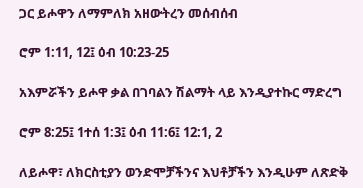ጋር ይሖዋን ለማምለክ አዘውትረን መሰብሰብ

ሮም 1:11, 12፤ ዕብ 10:23-25

አእምሯችን ይሖዋ ቃል በገባልን ሽልማት ላይ እንዲያተኩር ማድረግ

ሮም 8:25፤ 1ተሰ 1:3፤ ዕብ 11:6፤ 12:1, 2

ለይሖዋ፣ ለክርስቲያን ወንድሞቻችንና እህቶቻችን እንዲሁም ለጽድቅ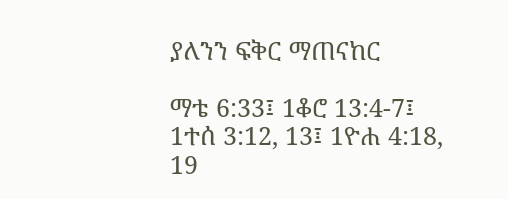ያለንን ፍቅር ማጠናከር

ማቴ 6:33፤ 1ቆሮ 13:4-7፤ 1ተሰ 3:12, 13፤ 1ዮሐ 4:18, 19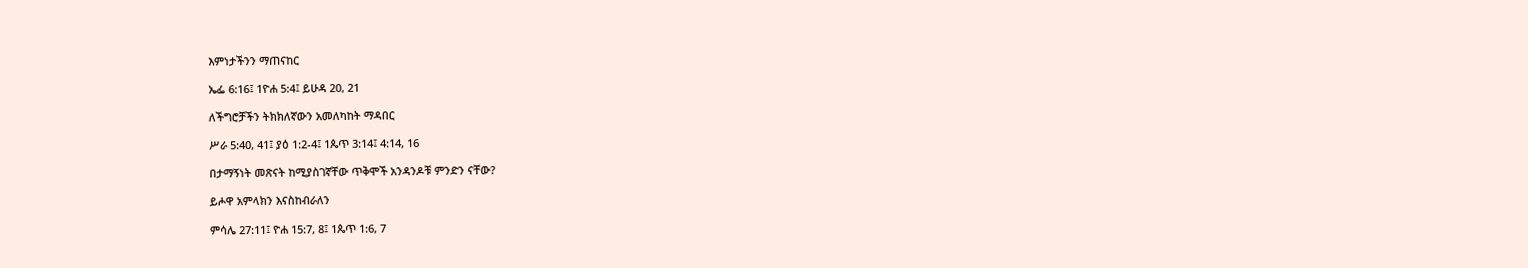እምነታችንን ማጠናከር

ኤፌ 6:16፤ 1ዮሐ 5:4፤ ይሁዳ 20, 21

ለችግሮቻችን ትክክለኛውን አመለካከት ማዳበር

ሥራ 5:40, 41፤ ያዕ 1:2-4፤ 1ጴጥ 3:14፤ 4:14, 16

በታማኝነት መጽናት ከሚያስገኛቸው ጥቅሞች አንዳንዶቹ ምንድን ናቸው?

ይሖዋ አምላክን እናስከብራለን

ምሳሌ 27:11፤ ዮሐ 15:7, 8፤ 1ጴጥ 1:6, 7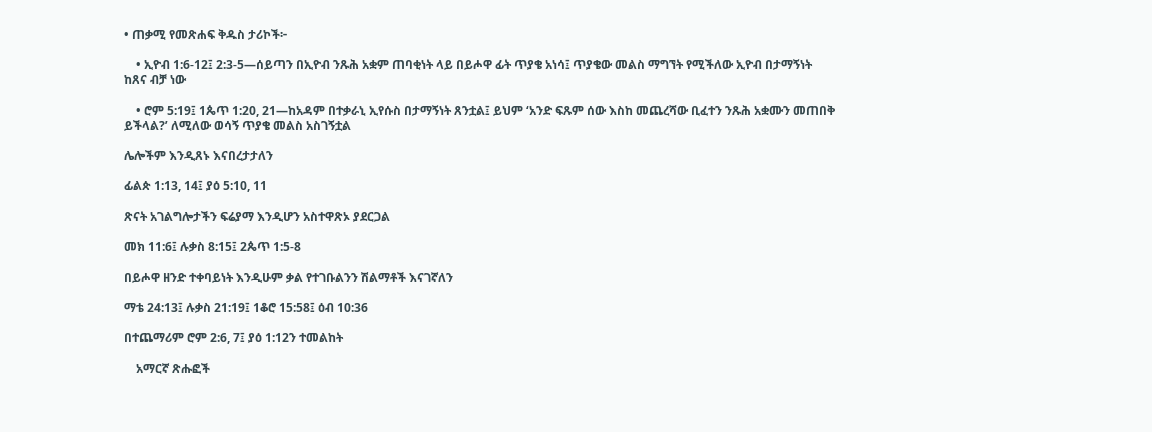• ጠቃሚ የመጽሐፍ ቅዱስ ታሪኮች፦

    • ኢዮብ 1:6-12፤ 2:3-5—ሰይጣን በኢዮብ ንጹሕ አቋም ጠባቂነት ላይ በይሖዋ ፊት ጥያቄ አነሳ፤ ጥያቄው መልስ ማግኘት የሚችለው ኢዮብ በታማኝነት ከጸና ብቻ ነው

    • ሮም 5:19፤ 1ጴጥ 1:20, 21—ከአዳም በተቃራኒ ኢየሱስ በታማኝነት ጸንቷል፤ ይህም ‘አንድ ፍጹም ሰው እስከ መጨረሻው ቢፈተን ንጹሕ አቋሙን መጠበቅ ይችላል?’ ለሚለው ወሳኝ ጥያቄ መልስ አስገኝቷል

ሌሎችም እንዲጸኑ እናበረታታለን

ፊልጵ 1:13, 14፤ ያዕ 5:10, 11

ጽናት አገልግሎታችን ፍሬያማ እንዲሆን አስተዋጽኦ ያደርጋል

መክ 11:6፤ ሉቃስ 8:15፤ 2ጴጥ 1:5-8

በይሖዋ ዘንድ ተቀባይነት እንዲሁም ቃል የተገቡልንን ሽልማቶች እናገኛለን

ማቴ 24:13፤ ሉቃስ 21:19፤ 1ቆሮ 15:58፤ ዕብ 10:36

በተጨማሪም ሮም 2:6, 7፤ ያዕ 1:12ን ተመልከት

    አማርኛ ጽሑፎች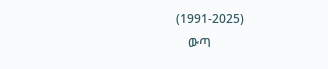(1991-2025)
    ውጣ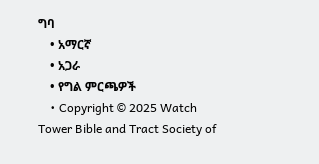ግባ
    • አማርኛ
    • አጋራ
    • የግል ምርጫዎች
    • Copyright © 2025 Watch Tower Bible and Tract Society of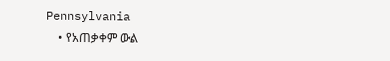Pennsylvania
    • የአጠቃቀም ውል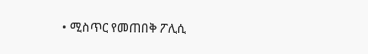• ሚስጥር የመጠበቅ ፖሊሲ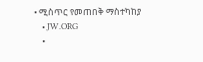• ሚስጥር የመጠበቅ ማስተካከያ
    • JW.ORG
    •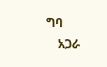ግባ
    አጋራ